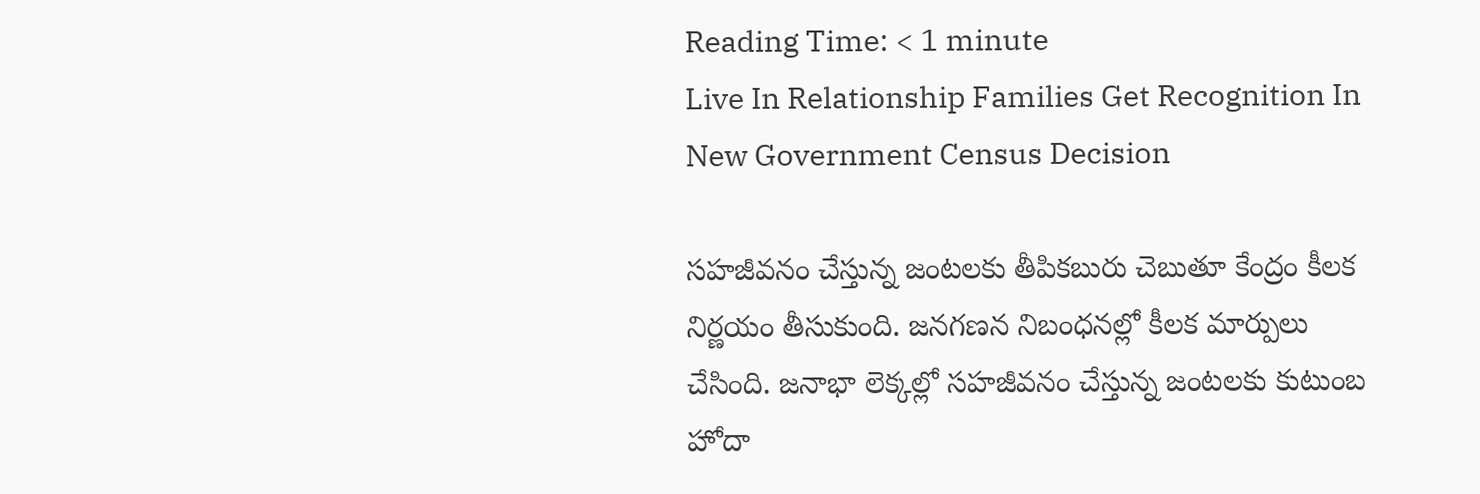Reading Time: < 1 minute
Live In Relationship Families Get Recognition In New Government Census Decision

సహజీవనం చేస్తున్న జంటలకు తీపికబురు చెబుతూ కేంద్రం కీలక నిర్ణయం తీసుకుంది. జనగణన నిబంధనల్లో కీలక మార్పులు చేసింది. జనాభా లెక్కల్లో సహజీవనం చేస్తున్న జంటలకు కుటుంబ హోదా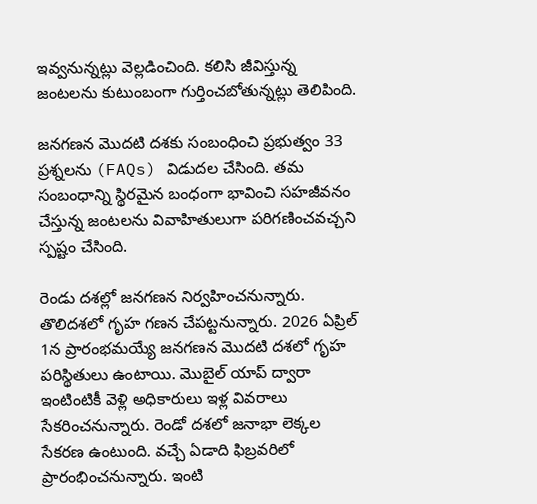ఇవ్వనున్నట్లు వెల్లడించింది. కలిసి జీవిస్తున్న జంటలను కుటుంబంగా గుర్తించబోతున్నట్లు తెలిపింది.

జనగణన మొదటి దశకు సంబంధించి ప్రభుత్వం 33 ప్రశ్నలను (FAQs) విడుదల చేసింది. తమ సంబంధాన్ని స్థిరమైన బంధంగా భావించి సహజీవనం చేస్తున్న జంటలను వివాహితులుగా పరిగణించవచ్చని స్పష్టం చేసింది.

రెండు దశల్లో జనగణన నిర్వహించనున్నారు. తొలిదశలో గృహ గణన చేపట్టనున్నారు. 2026 ఏప్రిల్ 1న ప్రారంభమయ్యే జనగణన మొదటి దశలో గృహ పరిస్థితులు ఉంటాయి. మొబైల్‌ యాప్‌ ద్వారా ఇంటింటికీ వెళ్లి అధికారులు ఇళ్ల వివరాలు సేకరించనున్నారు. రెండో దశలో జనాభా లెక్కల సేకరణ ఉంటుంది. వచ్చే ఏడాది ఫిబ్రవరిలో ప్రారంభించనున్నారు. ఇంటి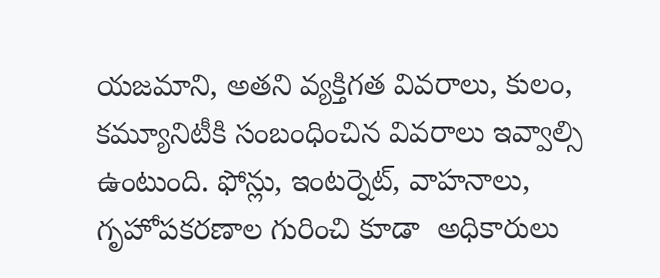యజమాని, అతని వ్యక్తిగత వివరాలు, కులం, కమ్యూనిటీకి సంబంధించిన వివరాలు ఇవ్వాల్సి ఉంటుంది. ఫోన్లు, ఇంటర్నెట్, వాహనాలు, గృహోపకరణాల గురించి కూడా  అధికారులు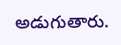అడుగుతారు.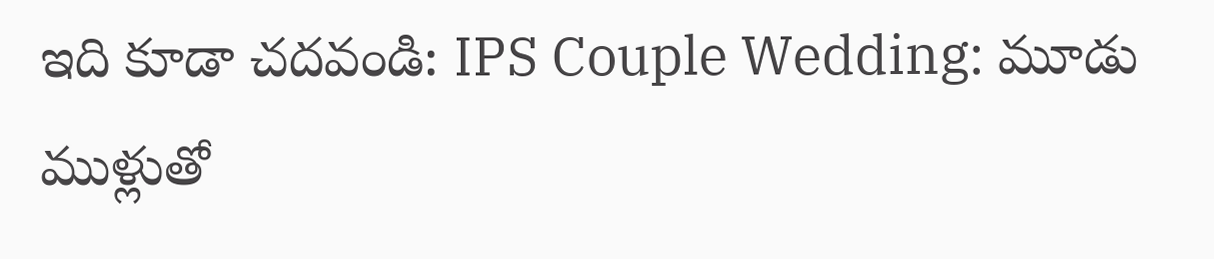ఇది కూడా చదవండి: IPS Couple Wedding: మూడు ముళ్లుతో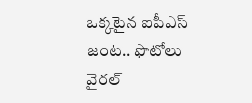ఒక్కటైన ఐపీఎస్ జంట.. ఫొటోలు వైరల్